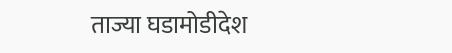ताज्या घडामोडीदेश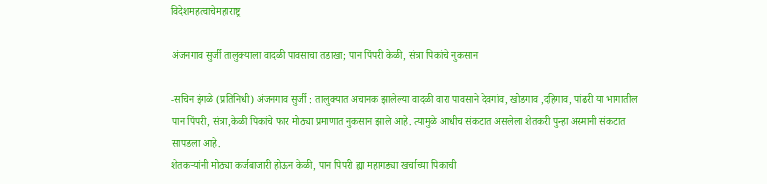विदेशमहत्वाचेमहाराष्ट्र

अंजनगाव सुर्जी तालुक्याला वादळी पावसाचा तडाखा; पान पिंपरी केळी, संत्रा पिकांचे नुकसान

-सचिन इंगळे (प्रतिनिधी) अंजनगाव सुर्जी : तालुक्यात अचानक झालेल्या वादळी वारा पावसाने देवगांव, खोडगाव ,दहिगाव, पांढरी या भागातील पान पिंपरी, संत्रा,केळी पिकांचे फार मोठ्या प्रमाणात नुकसान झाले आहे. त्यामुळे आधीच संकटात असलेला शेतकरी पुन्हा अस्मानी संकटात सापडला आहे.
शेतकऱ्यांनी मोठ्या कर्जबाजारी होऊन केळी, पान पिपरी ह्या महागड्या खर्चाच्या पिकाची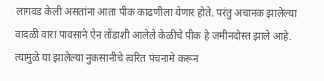लागवड केली असतांना आता पीक काढणीला येणार होते. परंतु अचानक झालेल्या वादळी वारा पावसाने ऐन तोंडाशी आलेले केळीचे पीक हे जमीनदोस्त झाले आहे. त्यामुळे या झालेल्या नुकसानीचे त्वरित पंचनामे करून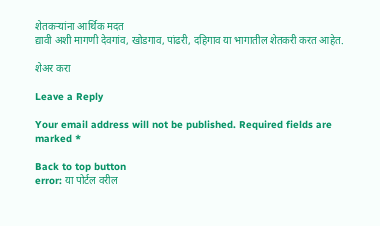शेतकऱ्यांना आर्थिक मदत
द्यावी अशी मागणी देवगांव, खोडगाव, पांढरी, दहिगाव या भागातील शेतकरी करत आहेत.

शेअर करा

Leave a Reply

Your email address will not be published. Required fields are marked *

Back to top button
error: या पोर्टल वरील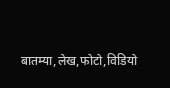बातम्या,लेख,फोटो,विडियो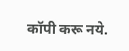कॉपी करू नये.